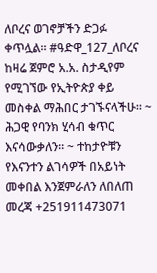ለቦረና ወገኖቻችን ድጋፉ ቀጥሏል። #ዓድዋ_127_ለቦረና ከዛሬ ጀምሮ አ.አ. ስታዲየም የሚገኘው የኢትዮጵያ ቀይ መስቀል ማሕበር ታገኙናላችሁ። ~ ሕጋዊ የባንክ ሂሳብ ቁጥር እናሳውቃለን። ~ ተከታዮቹን የእናንተን ልገሳዎች በአይነት መቀበል እንጀምራለን ለበለጠ መረጃ +251911473071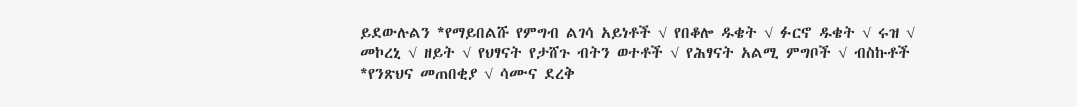ይደውሉልን *የማይበልሹ የምግብ ልገሳ አይነቶች √ የበቆሎ ዱቄት √ ፉርኖ ዱቄት √ ሩዝ √ መኮረኒ √ ዘይት √ የህፃናት የታሸጉ ብትን ወተቶች √ የሕፃናት አልሚ ምግቦች √ ብስኩቶች *የንጽህና መጠበቂያ √ ሳሙና ደረቅ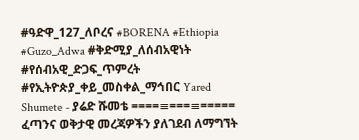#ዓድዋ_127_ለቦረና #BORENA #Ethiopia #Guzo_Adwa #ቅድሚያ_ለሰብአዊነት #የሰብአዊ_ድጋፍ_ጥምረት #የኢትዮጵያ_ቀይ_መስቀል_ማኅበር Yared Shumete - ያሬድ ሹመቴ ====≡===≡===== ፈጣንና ወቅታዊ መረጃዎችን ያለገደብ ለማግኘት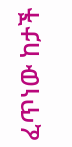ፈጥነው ከታች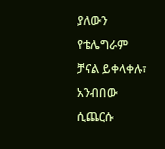ያለውን የቴሌግራም ቻናል ይቀላቀሉ፣ አንብበው ሲጨርሱ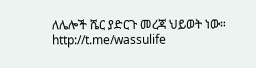ለሌሎች ሼር ያድርጉ መረጃ ህይወት ነው። http://t.me/wassulife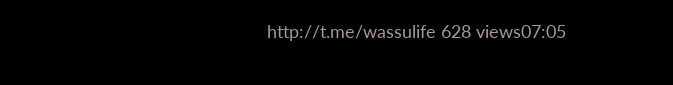http://t.me/wassulife 628 views07:05